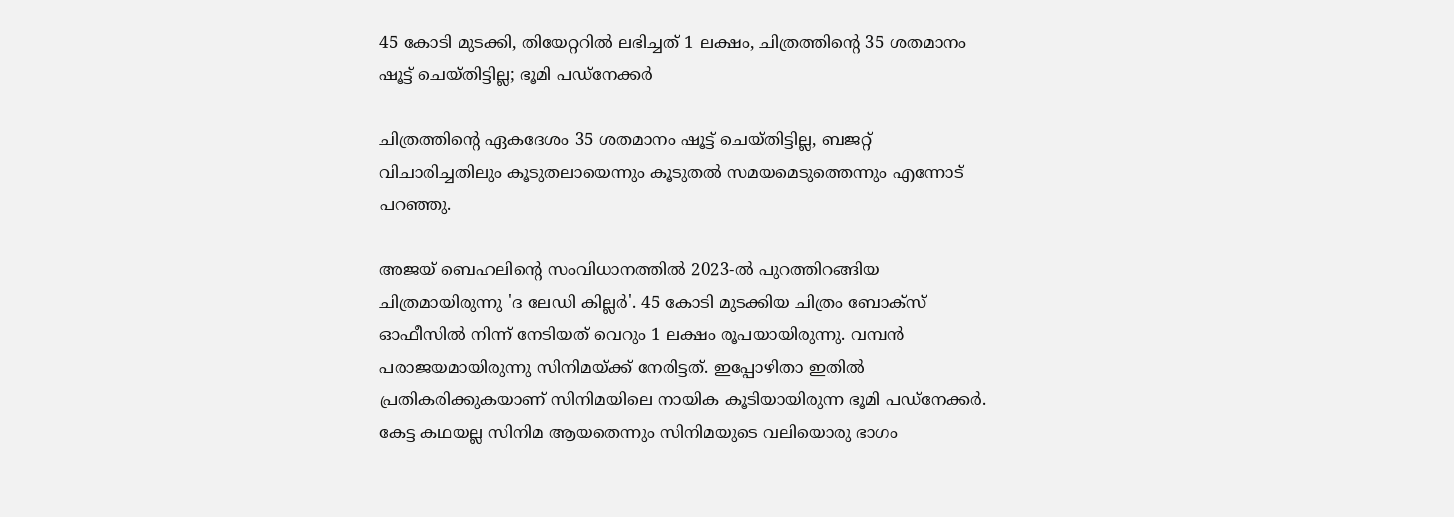45 കോടി മുടക്കി, തിയേറ്ററിൽ ലഭിച്ചത് 1 ലക്ഷം, ചിത്രത്തിന്റെ 35 ശതമാനം ഷൂട്ട് ചെയ്തിട്ടില്ല; ഭൂമി പഡ്നേക്കർ

ചിത്രത്തിന്റെ ഏകദേശം 35 ശതമാനം ഷൂട്ട് ചെയ്തിട്ടില്ല, ബജറ്റ് വിചാരിച്ചതിലും കൂടുതലായെന്നും കൂടുതൽ സമയമെടുത്തെന്നും എന്നോട് പറഞ്ഞു.

അജയ് ബെഹലിൻ്റെ സംവിധാനത്തിൽ 2023-ൽ പുറത്തിറങ്ങിയ ചിത്രമായിരുന്നു 'ദ ലേഡി കില്ലർ'. 45 കോടി മുടക്കിയ ചിത്രം ബോക്സ് ഓഫീസിൽ നിന്ന് നേടിയത് വെറും 1 ലക്ഷം രൂപയായിരുന്നു. വമ്പൻ പരാജയമായിരുന്നു സിനിമയ്ക്ക് നേരിട്ടത്. ഇപ്പോഴിതാ ഇതിൽ പ്രതികരിക്കുകയാണ് സിനിമയിലെ നായിക കൂടിയായിരുന്ന ഭൂമി പഡ്നേക്കർ. കേട്ട കഥയല്ല സിനിമ ആയതെന്നും സിനിമയുടെ വലിയൊരു ഭാഗം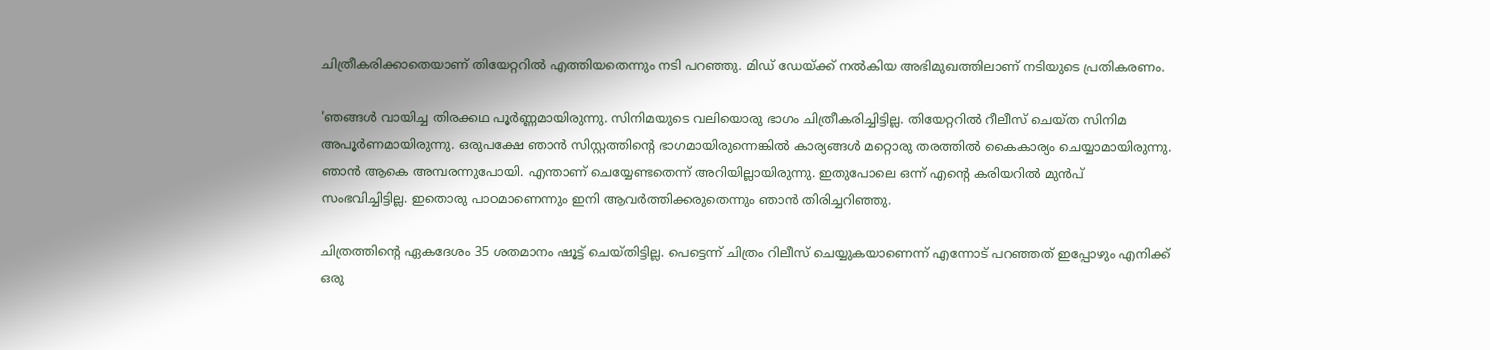ചിത്രീകരിക്കാതെയാണ് തിയേറ്ററിൽ എത്തിയതെന്നും നടി പറഞ്ഞു. മിഡ് ഡേയ്ക്ക് നൽകിയ അഭിമുഖത്തിലാണ് നടിയുടെ പ്രതികരണം.

'ഞങ്ങൾ വായിച്ച തിരക്കഥ പൂർണ്ണമായിരുന്നു. സിനിമയുടെ വലിയൊരു ഭാഗം ചിത്രീകരിച്ചിട്ടില്ല. തിയേറ്ററിൽ റീലീസ് ചെയ്ത സിനിമ അപൂർണമായിരുന്നു. ഒരുപക്ഷേ ഞാൻ സിസ്റ്റത്തിന്റെ ഭാഗമായിരുന്നെങ്കിൽ കാര്യങ്ങൾ മറ്റൊരു തരത്തിൽ കൈകാര്യം ചെയ്യാമായിരുന്നു. ഞാൻ ആകെ അമ്പരന്നുപോയി. എന്താണ് ചെയ്യേണ്ടതെന്ന് അറിയില്ലായിരുന്നു. ഇതുപോലെ ഒന്ന് എന്റെ കരിയറിൽ മുൻപ് സംഭവിച്ചിട്ടില്ല. ഇതൊരു പാഠമാണെന്നും ഇനി ആവർത്തിക്കരുതെന്നും ഞാൻ തിരിച്ചറിഞ്ഞു.

ചിത്രത്തിന്റെ ഏകദേശം 35 ശതമാനം ഷൂട്ട് ചെയ്തിട്ടില്ല. പെട്ടെന്ന് ചിത്രം റിലീസ് ചെയ്യുകയാണെന്ന് എന്നോട് പറഞ്ഞത് ഇപ്പോഴും എനിക്ക് ഒരു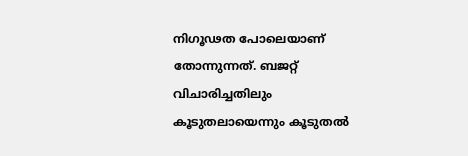നിഗൂഢത പോലെയാണ് തോന്നുന്നത്. ബജറ്റ് വിചാരിച്ചതിലും കൂടുതലായെന്നും കൂടുതൽ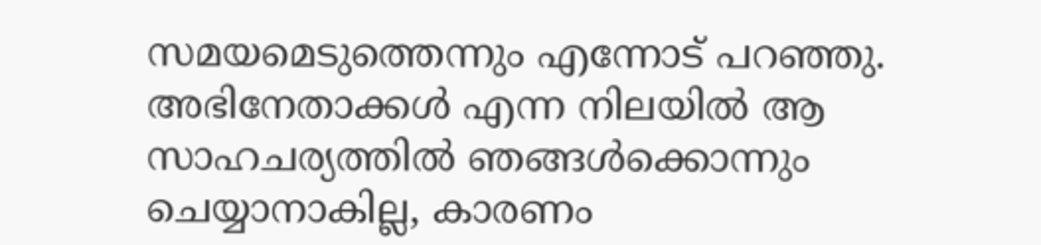സമയമെടുത്തെന്നും എന്നോട് പറഞ്ഞു. അഭിനേതാക്കൾ എന്ന നിലയിൽ ആ സാഹചര്യത്തിൽ ഞങ്ങൾക്കൊന്നും ചെയ്യാനാകില്ല, കാരണം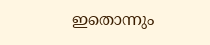ഇതൊന്നും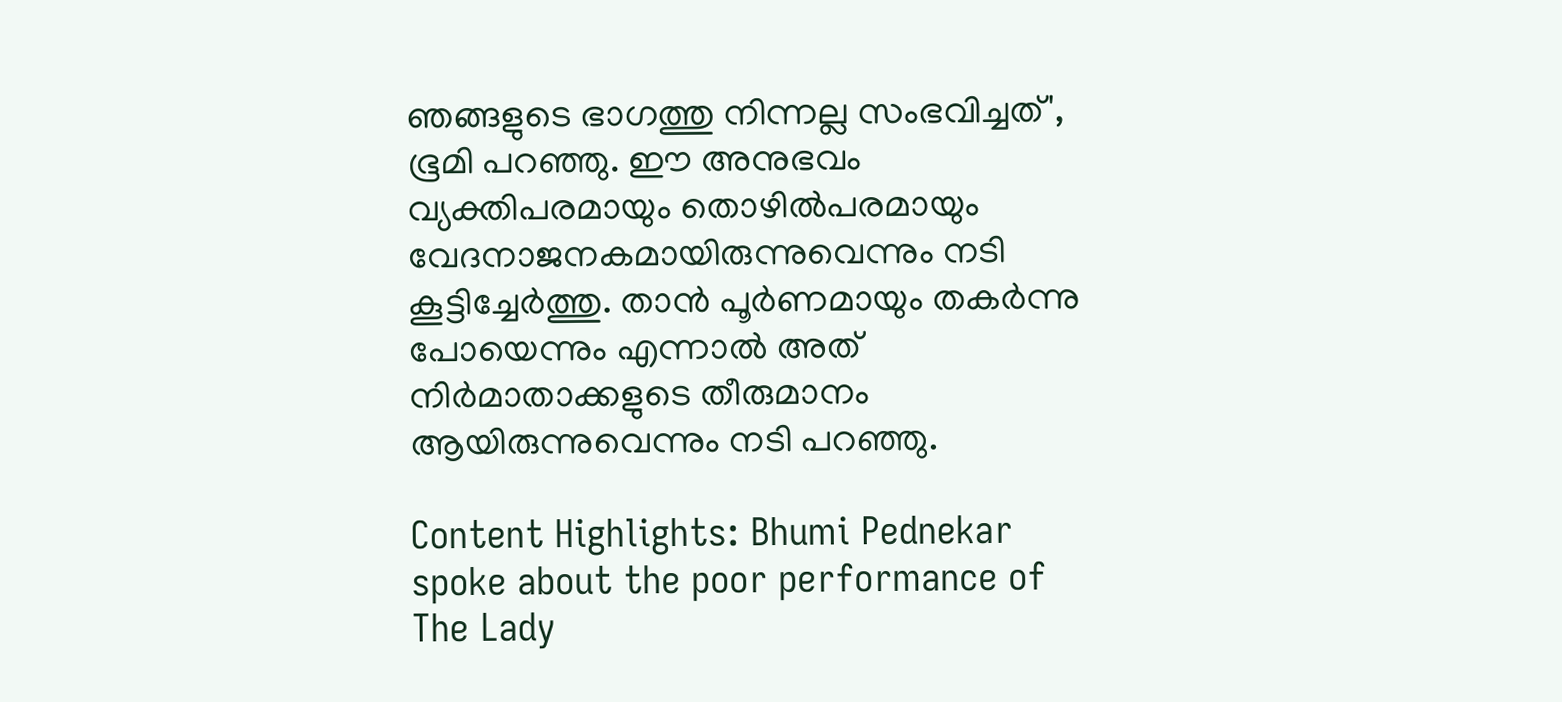ഞങ്ങളുടെ ഭാഗത്തു നിന്നല്ല സംഭവിച്ചത്', ഭൂമി പറഞ്ഞു. ഈ അനുഭവം വ്യക്തിപരമായും തൊഴിൽപരമായും വേദനാജനകമായിരുന്നുവെന്നും നടി കൂട്ടിച്ചേർത്തു. താൻ പൂർണമായും തകർന്നു പോയെന്നും എന്നാൽ അത് നിർമാതാക്കളുടെ തീരുമാനം ആയിരുന്നുവെന്നും നടി പറഞ്ഞു.

Content Highlights: Bhumi Pednekar spoke about the poor performance of The Lady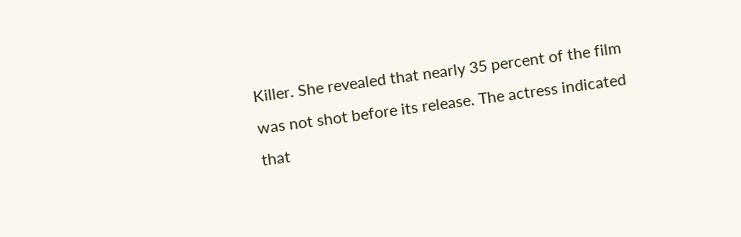Killer. She revealed that nearly 35 percent of the film was not shot before its release. The actress indicated that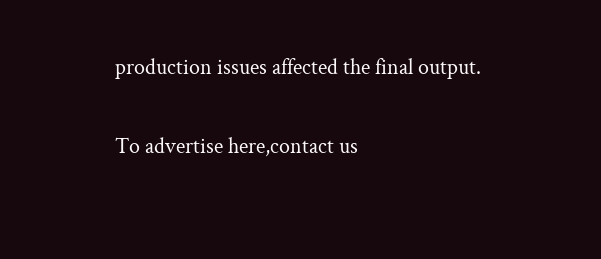production issues affected the final output.

To advertise here,contact us